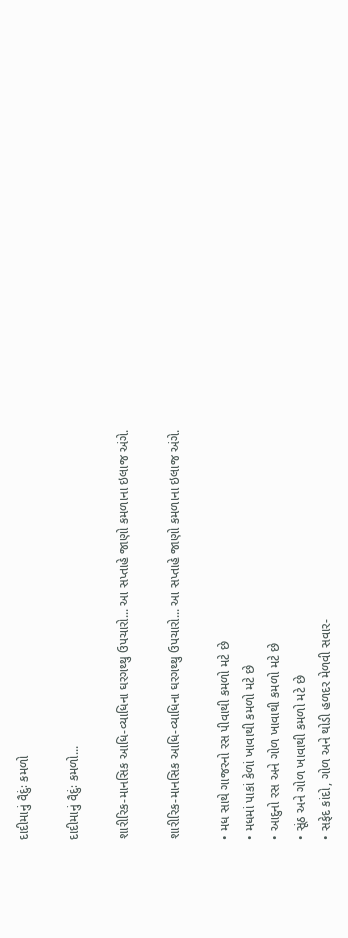દાદીમાનું વૈદુંઃ કમળો

દાદીમાનું વૈદુંઃ કમળો...

શારીરિક-માનસિક આધિ-વ્યાધિના ઘરગથ્થુ ઉપચારો... આ સપ્તાહે જાણો કમળાના ઇલાજ અંગે.

શારીરિક-માનસિક આધિ-વ્યાધિના ઘરગથ્થુ ઉપચારો... આ સપ્તાહે જાણો કમળાના ઇલાજ અંગે.

• મધ સાથે ગાજરનો રસ પીવાથી કમળો મટે છે
• મધમાં પાકાં કેળાં ખાવાથી કમળો મટે છે
• આદુનો રસ અને ગોળ ખાવાથી કમળો મટે છે
• સૂંઠ અને ગોળ ખાવાથી કમળો મટે છે
• સફેદ કાંદો, ગોળ અને થોડી હળદર મેળવી સવાર-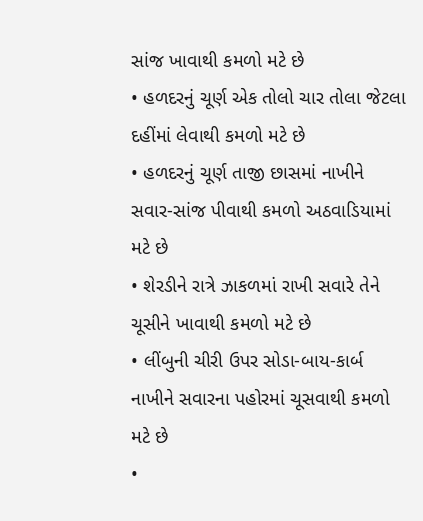સાંજ ખાવાથી કમળો મટે છે
• હળદરનું ચૂર્ણ એક તોલો ચાર તોલા જેટલા દહીંમાં લેવાથી કમળો મટે છે
• હળદરનું ચૂર્ણ તાજી છાસમાં નાખીને સવાર-સાંજ પીવાથી કમળો અઠવાડિયામાં મટે છે
• શેરડીને રાત્રે ઝાકળમાં રાખી સવારે તેને ચૂસીને ખાવાથી કમળો મટે છે
• લીંબુની ચીરી ઉપર સોડા-બાય-કાર્બ નાખીને સવારના પહોરમાં ચૂસવાથી કમળો મટે છે
•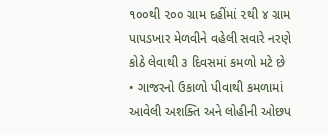૧૦૦થી ૨૦૦ ગ્રામ દહીંમાં ૨થી ૪ ગ્રામ પાપડખાર મેળવીને વહેલી સવારે નરણે કોઠે લેવાથી ૩ દિવસમાં કમળો મટે છે
• ગાજરનો ઉકાળો પીવાથી કમળામાં આવેલી અશક્તિ અને લોહીની ઓછપ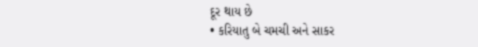દૂર થાય છે
• કરિયાતુ બે ચમચી અને સાકર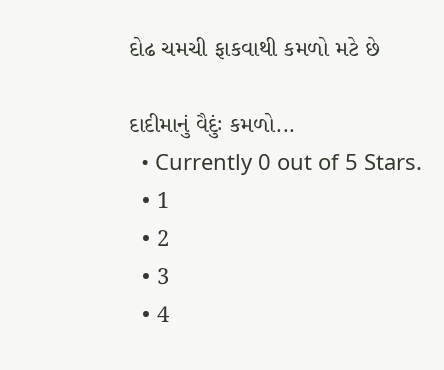દોઢ ચમચી ફાકવાથી કમળો મટે છે

દાદીમાનું વૈદુંઃ કમળો...
  • Currently 0 out of 5 Stars.
  • 1
  • 2
  • 3
  • 4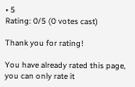• 5
Rating: 0/5 (0 votes cast)

Thank you for rating!

You have already rated this page, you can only rate it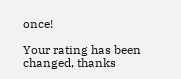once!

Your rating has been changed, thanks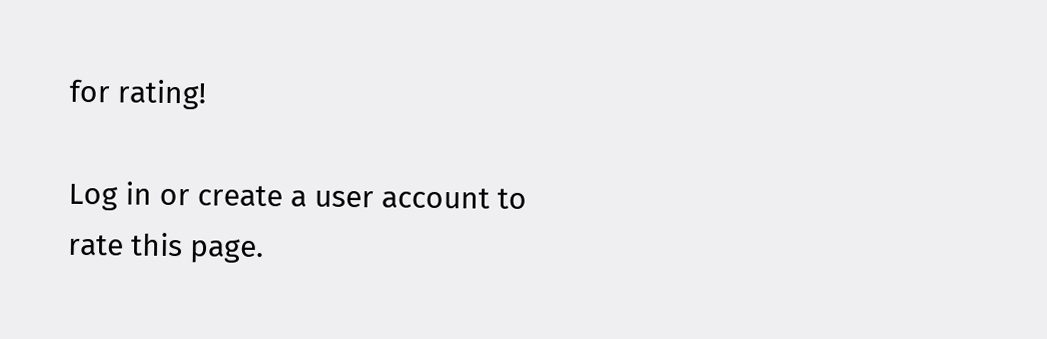for rating!

Log in or create a user account to rate this page.